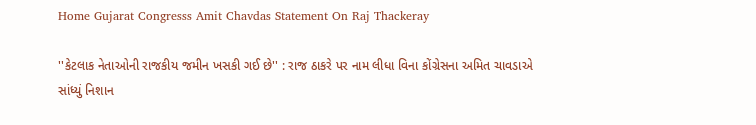Home Gujarat Congresss Amit Chavdas Statement On Raj Thackeray

''કેટલાક નેતાઓની રાજકીય જમીન ખસકી ગઈ છે'' : રાજ ઠાકરે પર નામ લીધા વિના કોંગ્રેસના અમિત ચાવડાએ સાંધ્યું નિશાન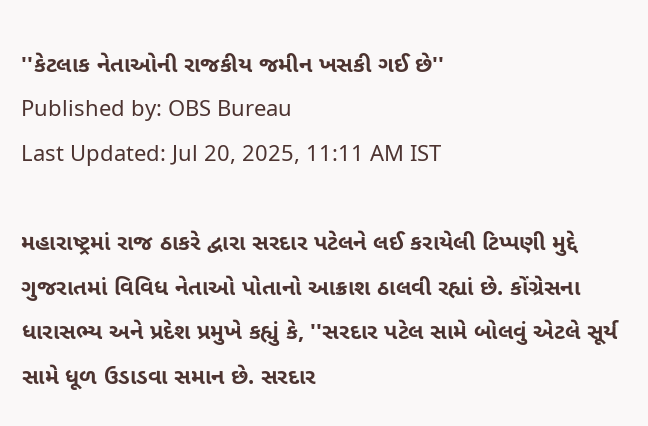''કેટલાક નેતાઓની રાજકીય જમીન ખસકી ગઈ છે''
Published by: OBS Bureau
Last Updated: Jul 20, 2025, 11:11 AM IST

મહારાષ્ટ્રમાં રાજ ઠાકરે દ્વારા સરદાર પટેલને લઈ કરાયેલી ટિપ્પણી મુદ્દે ગુજરાતમાં વિવિધ નેતાઓ પોતાનો આક્રાશ ઠાલવી રહ્યાં છે. કોંગ્રેસના ધારાસભ્ય અને પ્રદેશ પ્રમુખે કહ્યું કે, ''સરદાર પટેલ સામે બોલવું એટલે સૂર્ય સામે ધૂળ ઉડાડવા સમાન છે. સરદાર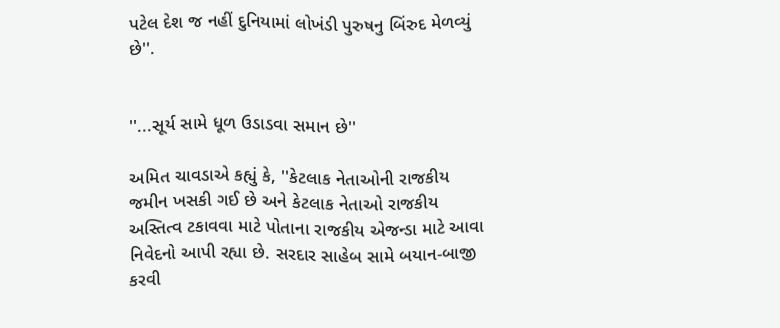પટેલ દેશ જ નહીં દુનિયામાં લોખંડી પુરુષનુ બિંરુદ મેળવ્યું છે''.


''...સૂર્ય સામે ધૂળ ઉડાડવા સમાન છે''

અમિત ચાવડાએ કહ્યું કે, ''કેટલાક નેતાઓની રાજકીય જમીન ખસકી ગઈ છે અને કેટલાક નેતાઓ રાજકીય અસ્તિત્વ ટકાવવા માટે પોતાના રાજકીય એજન્ડા માટે આવા નિવેદનો આપી રહ્યા છે. સરદાર સાહેબ સામે બયાન-બાજી કરવી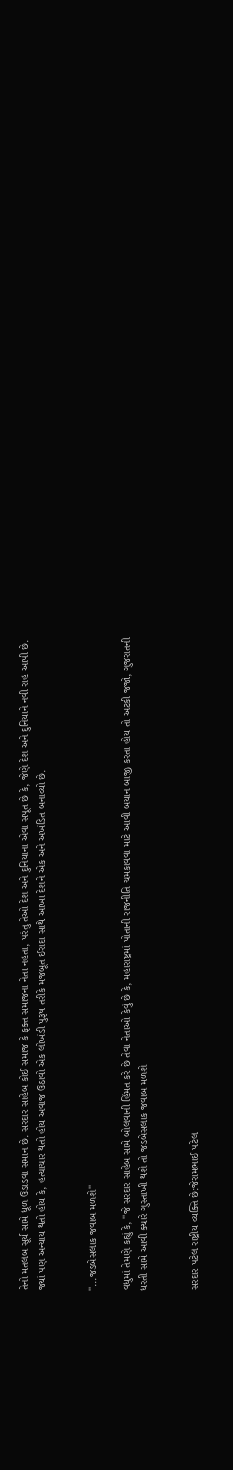તેનો મતલબ સૂર્ય સામે ધૂળ ઉડાડવા સમાન છે. સરદાર સાહેબ કોઈ સમાજ કે ફક્ત સમાજના નેતા નહતા, પરંતુ તેઓ દેશ અને દુનિયાના એવા સપૂત છે કે, જેણે દેશ અને દુનિયાને નવી રાહ આપી છે. જ્યાં પણ અન્યાય થતો હોય કે, હત્યાચાર થતો હોય અવાજ ઉઠાવો એક લોખંડી પુરૂષ તરીકે મજબૂત ઈરાદા સાથે આખા દેશને એક અને અખંડિત બનાવ્યો છે.


''...જડબેસલાક જવાબ મળશે''

વધુમાં તેમણે કહ્યું કે, ''જે સરદાર સાહેબ સામે બોલવાની હિંમત કરે છે તેવા નેતાઓ કેવું છે કે, મહારાષ્ટ્રમાં પોતાની રાજનીતિ ચમકાવવા માટે આવી બયાન બાજી કરતા હોય તો અટકી જજો, ગુજરાતની ધરતી સામે આવી ક્યારે ગુસ્તાખી થશે તો જડબેસલાક જવાબ મળશે


સરદાર પટેલ રાષ્ટ્રીય વ્યક્તિ છે:જેરામભાઈ પટેલ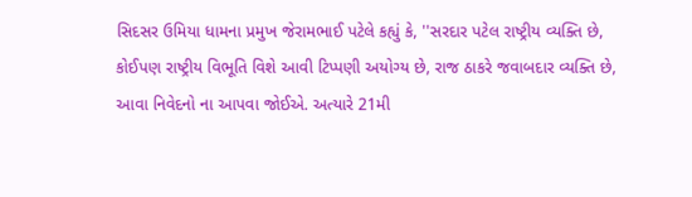સિદસર ઉમિયા ધામના પ્રમુખ જેરામભાઈ પટેલે કહ્યું કે, ''સરદાર પટેલ રાષ્ટ્રીય વ્યક્તિ છે, કોઈપણ રાષ્ટ્રીય વિભૂતિ વિશે આવી ટિપ્પણી અયોગ્ય છે, રાજ ઠાકરે જવાબદાર વ્યક્તિ છે, આવા નિવેદનો ના આપવા જોઈએ. અત્યારે 21મી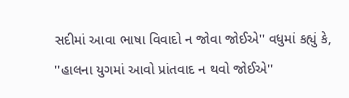સદીમાં આવા ભાષા વિવાદો ન જોવા જોઈએ'' વધુમાં કહ્યું કે, ''હાલના યુગમાં આવો પ્રાંતવાદ ન થવો જોઈએ''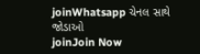joinWhatsapp ચેનલ સાથે જોડાઓ
joinJoin Now